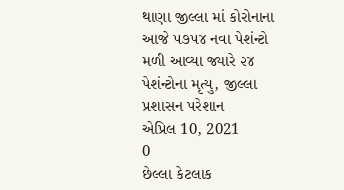થાણા જીલ્લા માં કોરોનાના આજે ૫૭૫૪ નવા પેશંન્ટો મળી આવ્યા જ્યારે ૨૪ પેશંન્ટોના મૃત્યુ, જીલ્લા પ્રશાસન પરેશાન
એપ્રિલ 10, 2021
0
છેલ્લા કેટલાક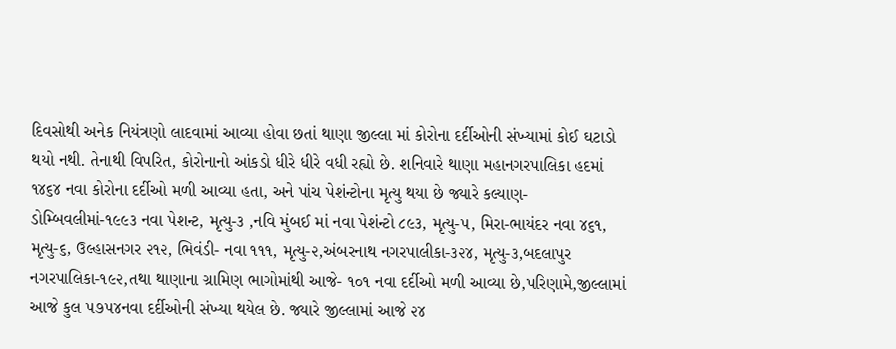દિવસોથી અનેક નિયંત્રણો લાદવામાં આવ્યા હોવા છતાં થાણા જીલ્લા માં કોરોના દર્દીઓની સંખ્યામાં કોઈ ઘટાડો થયો નથી. તેનાથી વિપરિત, કોરોનાનો આંકડો ધીરે ધીરે વધી રહ્યો છે. શનિવારે થાણા મહાનગરપાલિકા હદમાં ૧૪૬૪ નવા કોરોના દર્દીઓ મળી આવ્યા હતા, અને પાંચ પેશંન્ટોના મૃત્યુ થયા છે જ્યારે કલ્યાણ-ડોમ્બિવલીમાં-૧૯૯૩ નવા પેશન્ટ, મૃત્યુ-૩ ,નવિ મુંબઈ માં નવા પેશંન્ટો ૮૯૩, મૃત્યુ-૫, મિરા-ભાયંદર નવા ૪૬૧, મૃત્યુ-૬, ઉલ્હાસનગર ૨૧૨, ભિવંડી- નવા ૧૧૧, મૃત્યુ-૨,અંબરનાથ નગરપાલીકા-૩૨૪, મૃત્યુ-૩,બદલાપુર નગરપાલિકા-૧૯૨,તથા થાણાના ગ્રામિણ ભાગોમાંથી આજે- ૧૦૧ નવા દર્દીઓ મળી આવ્યા છે,પરિણામે,જીલ્લામાં આજે કુલ ૫૭૫૪નવા દર્દીઓની સંખ્યા થયેલ છે. જ્યારે જીલ્લામાં આજે ૨૪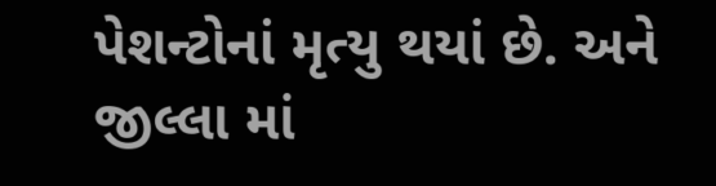પેશન્ટોનાં મૃત્યુ થયાં છે. અને જીલ્લા માં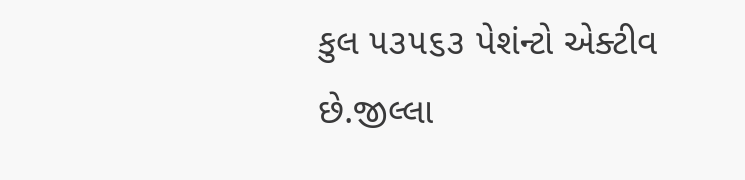કુલ ૫૩૫૬૩ પેશંન્ટો એક્ટીવ છે.જીલ્લા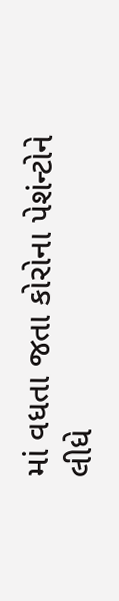માં વધતા જતા કોરોના પેશંન્ટોને લીધે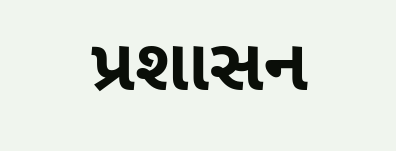પ્રશાસન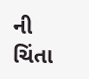ની ચિંતા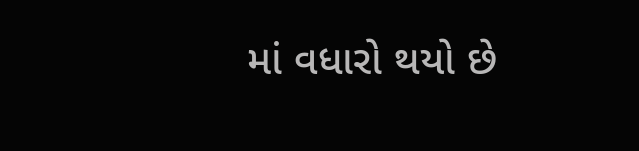માં વધારો થયો છે